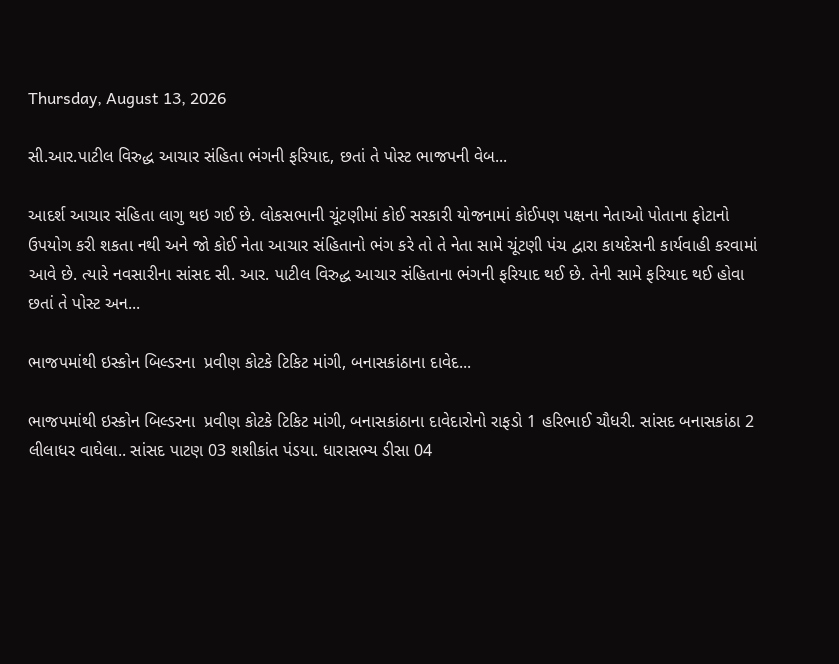Thursday, August 13, 2026

સી.આર.પાટીલ વિરુદ્ધ આચાર સંહિતા ભંગની ફરિયાદ, છતાં તે પોસ્ટ ભાજપની વેબ...

આદર્શ આચાર સંહિતા લાગુ થઇ ગઈ છે. લોકસભાની ચૂંટણીમાં કોઈ સરકારી યોજનામાં કોઈપણ પક્ષના નેતાઓ પોતાના ફોટાનો ઉપયોગ કરી શકતા નથી અને જો કોઈ નેતા આચાર સંહિતાનો ભંગ કરે તો તે નેતા સામે ચૂંટણી પંચ દ્વારા કાયદેસની કાર્યવાહી કરવામાં આવે છે. ત્યારે નવસારીના સાંસદ સી. આર. પાટીલ વિરુદ્ધ આચાર સંહિતાના ભંગની ફરિયાદ થઈ છે. તેની સામે ફરિયાદ થઈ હોવા છતાં તે પોસ્ટ અન...

ભાજપમાંથી ઇસ્કોન બિલ્ડરના  પ્રવીણ કોટકે ટિકિટ માંગી, બનાસકાંઠાના દાવેદ...

ભાજપમાંથી ઇસ્કોન બિલ્ડરના  પ્રવીણ કોટકે ટિકિટ માંગી, બનાસકાંઠાના દાવેદારોનો રાફડો 1 હરિભાઈ ચૌધરી. સાંસદ બનાસકાંઠા 2 લીલાધર વાઘેલા.. સાંસદ પાટણ 03 શશીકાંત પંડયા. ધારાસભ્ય ડીસા 04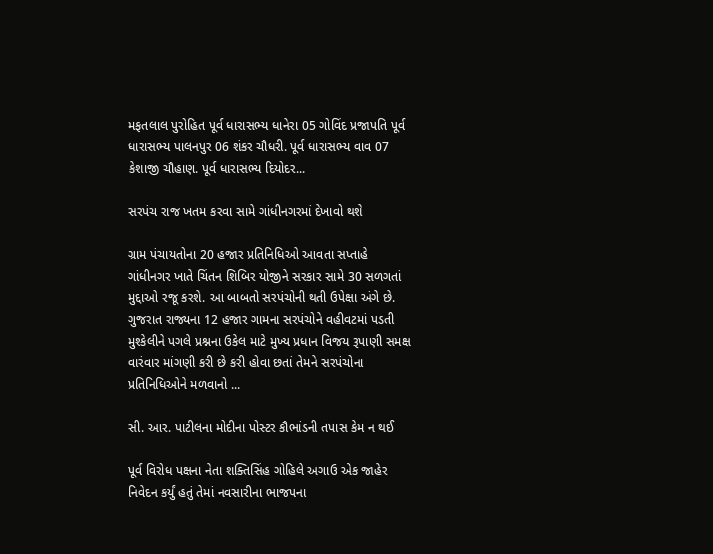મફતલાલ પુરોહિત પૂર્વ ધારાસભ્ય ધાનેરા 05 ગોવિંદ પ્રજાપતિ પૂર્વ ધારાસભ્ય પાલનપુર 06 શંકર ચૌધરી. પૂર્વ ધારાસભ્ય વાવ 07 કેશાજી ચૌહાણ. પૂર્વ ધારાસભ્ય દિયોદર...

સરપંચ રાજ ખતમ કરવા સામે ગાંધીનગરમાં દેખાવો થશે

ગ્રામ પંચાયતોના 20 હજાર પ્રતિનિધિઓ આવતા સપ્તાહે ગાંધીનગર ખાતે ચિંતન શિબિર યોજીને સરકાર સામે 30 સળગતાં મુદ્દાઓ રજૂ કરશે. આ બાબતો સરપંચોની થતી ઉપેક્ષા અંગે છે. ગુજરાત રાજ્યના 12 હજાર ગામના સરપંચોને વહીવટમાં પડતી મુશ્કેલીને પગલે પ્રશ્નના ઉકેલ માટે મુખ્ય પ્રધાન વિજય રૂપાણી સમક્ષ વારંવાર માંગણી કરી છે કરી હોવા છતાં તેમને સરપંચોના પ્રતિનિધિઓને મળવાનો ...

સી. આર. પાટીલના મોદીના પોસ્ટર કૌભાંડની તપાસ કેમ ન થઈ

પૂર્વ વિરોધ પક્ષના નેતા શક્તિસિંહ ગોહિલે અગાઉ એક જાહેર નિવેદન કર્યું હતું તેમાં નવસારીના ભાજપના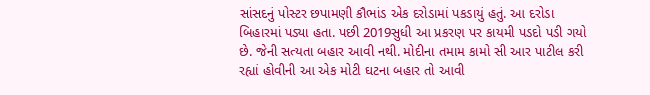સાંસદનું પોસ્ટર છપામણી કૌભાંડ એક દરોડામાં પકડાયું હતું. આ દરોડા બિહારમાં પડ્યા હતા. પછી 2019સુધી આ પ્રકરણ પર કાયમી પડદો પડી ગયો છે. જેની સત્યતા બહાર આવી નથી. મોદીના તમામ કામો સી આર પાટીલ કરી રહ્યાં હોવીની આ એક મોટી ઘટના બહાર તો આવી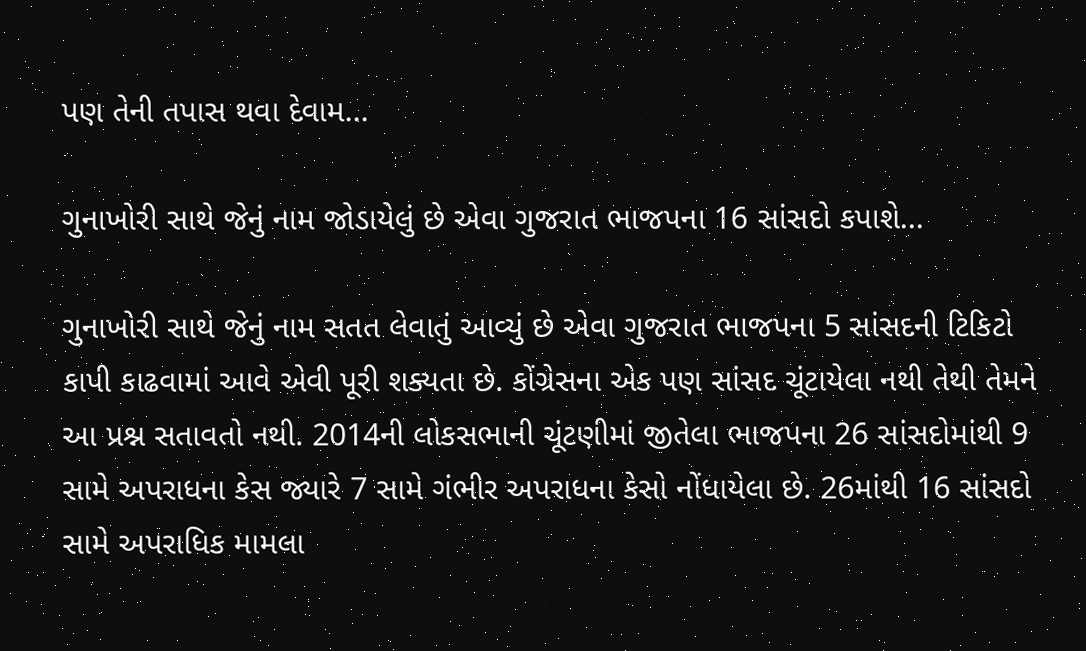પણ તેની તપાસ થવા દેવામ...

ગુનાખોરી સાથે જેનું નામ જોડાયેલું છે એવા ગુજરાત ભાજપના 16 સાંસદો કપાશે...

ગુનાખોરી સાથે જેનું નામ સતત લેવાતું આવ્યું છે એવા ગુજરાત ભાજપના 5 સાંસદની ટિકિટો કાપી કાઢવામાં આવે એવી પૂરી શક્યતા છે. કોંગ્રેસના એક પણ સાંસદ ચૂંટાયેલા નથી તેથી તેમને આ પ્રશ્ન સતાવતો નથી. 2014ની લોકસભાની ચૂંટણીમાં જીતેલા ભાજપના 26 સાંસદોમાંથી 9 સામે અપરાધના કેસ જ્યારે 7 સામે ગંભીર અપરાધના કેસો નોંધાયેલા છે. 26માંથી 16 સાંસદો સામે અપરાધિક મામલા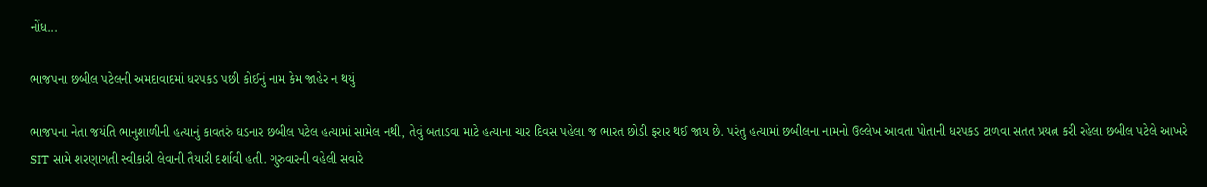નોંધ...

ભાજપના છબીલ પટેલની અમદાવાદમાં ધરપકડ પછી કોઈનું નામ કેમ જાહેર ન થયું

ભાજપના નેતા જયંતિ ભાનુશાળીની હત્યાનું કાવતરું ઘડનાર છબીલ પટેલ હત્યામાં સામેલ નથી, તેવું બતાડવા માટે હત્યાના ચાર દિવસ પહેલા જ ભારત છોડી ફરાર થઈ જાય છે. પરંતુ હત્યામાં છબીલના નામનો ઉલ્લેખ આવતા પોતાની ધરપકડ ટાળવા સતત પ્રયત્ન કરી રહેલા છબીલ પટેલે આખરે SIT સામે શરણાગતી સ્વીકારી લેવાની તૈયારી દર્શાવી હતી. ગુરુવારની વહેલી સવારે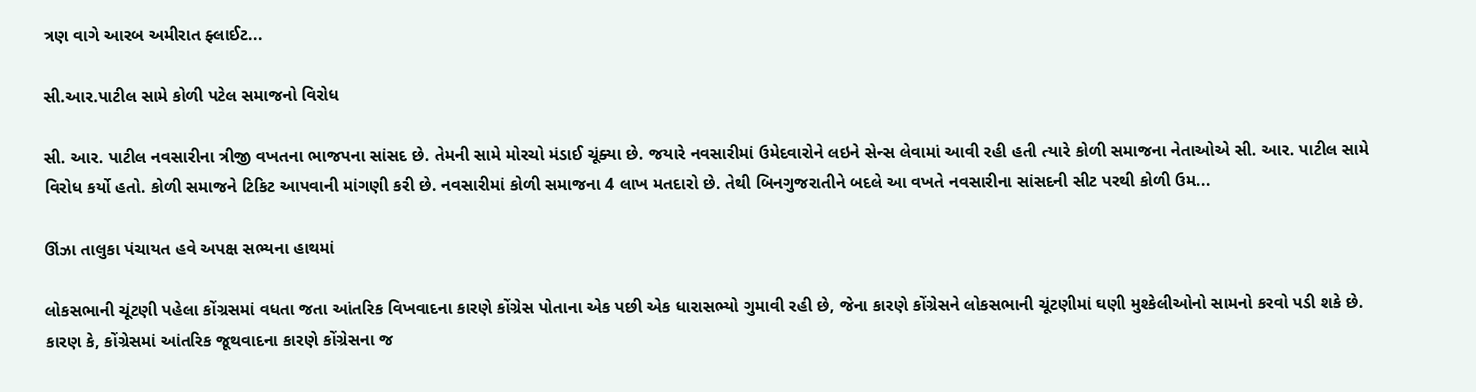ત્રણ વાગે આરબ અમીરાત ફ્લાઈટ...

સી.આર.પાટીલ સામે કોળી પટેલ સમાજનો વિરોધ

સી. આર. પાટીલ નવસારીના ત્રીજી વખતના ભાજપના સાંસદ છે. તેમની સામે મોરચો મંડાઈ ચૂંક્યા છે. જયારે નવસારીમાં ઉમેદવારોને લઇને સેન્સ લેવામાં આવી રહી હતી ત્યારે કોળી સમાજના નેતાઓએ સી. આર. પાટીલ સામે વિરોધ કર્યો હતો. કોળી સમાજને ટિકિટ આપવાની માંગણી કરી છે. નવસારીમાં કોળી સમાજના 4 લાખ મતદારો છે. તેથી બિનગુજરાતીને બદલે આ વખતે નવસારીના સાંસદની સીટ પરથી કોળી ઉમ...

ઊંઝા તાલુકા પંચાયત હવે અપક્ષ સભ્યના હાથમાં

લોકસભાની ચૂંટણી પહેલા કોંગ્રસમાં વધતા જતા આંતરિક વિખવાદના કારણે કોંગ્રેસ પોતાના એક પછી એક ધારાસભ્યો ગુમાવી રહી છે, જેના કારણે કોંગ્રેસને લોકસભાની ચૂંટણીમાં ઘણી મુશ્કેલીઓનો સામનો કરવો પડી શકે છે. કારણ કે, કોંગ્રેસમાં આંતરિક જૂથવાદના કારણે કોંગ્રેસના જ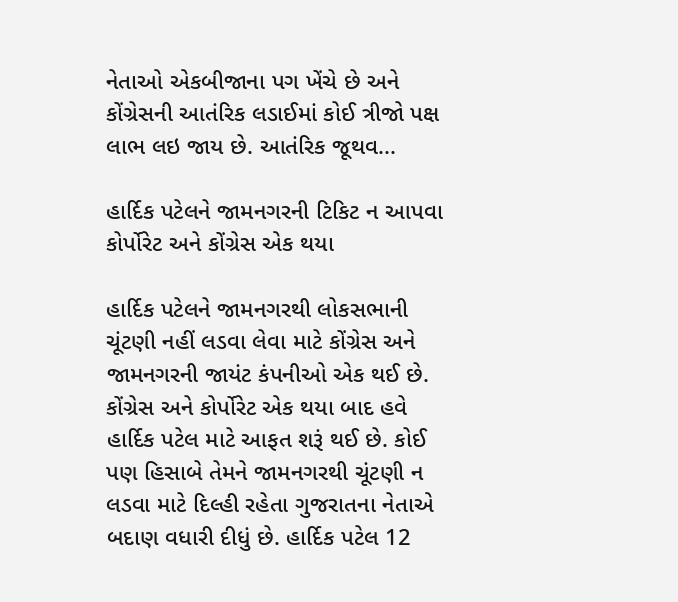નેતાઓ એકબીજાના પગ ખેંચે છે અને કોંગ્રેસની આતંરિક લડાઈમાં કોઈ ત્રીજો પક્ષ લાભ લઇ જાય છે. આતંરિક જૂથવ...

હાર્દિક પટેલને જામનગરની ટિકિટ ન આપવા કોર્પોરેટ અને કોંગ્રેસ એક થયા

હાર્દિક પટેલને જામનગરથી લોકસભાની ચૂંટણી નહીં લડવા લેવા માટે કોંગ્રેસ અને જામનગરની જાયંટ કંપનીઓ એક થઈ છે. કોંગ્રેસ અને કોર્પોરેટ એક થયા બાદ હવે હાર્દિક પટેલ માટે આફત શરૂં થઈ છે. કોઈ પણ હિસાબે તેમને જામનગરથી ચૂંટણી ન લડવા માટે દિલ્હી રહેતા ગુજરાતના નેતાએ બદાણ વધારી દીધું છે. હાર્દિક પટેલ 12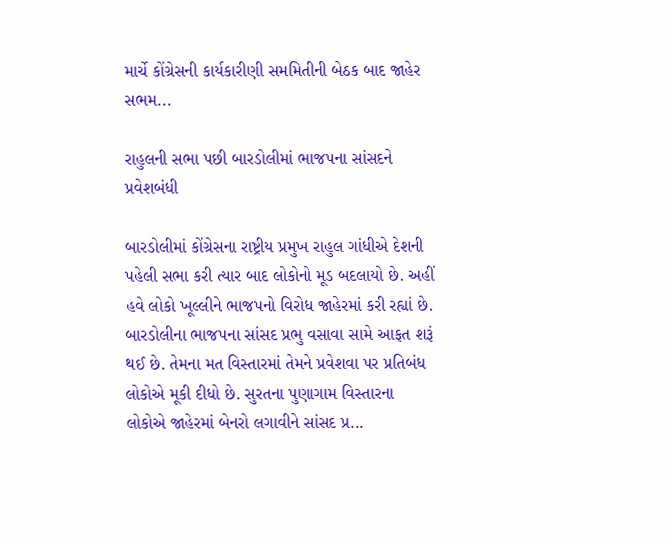માર્ચે કોંગ્રેસની કાર્યકારીણી સમમિતીની બેઠક બાદ જાહેર સભમ...

રાહુલની સભા પછી બારડોલીમાં ભાજપના સાંસદને પ્રવેશબંધી

બારડોલીમાં કોંગ્રેસના રાષ્ટ્રીય પ્રમુખ રાહુલ ગાંધીએ દેશની પહેલી સભા કરી ત્યાર બાદ લોકોનો મૂડ બદલાયો છે. અહીં હવે લોકો ખૂલ્લીને ભાજપનો વિરોધ જાહેરમાં કરી રહ્યાં છે. બારડોલીના ભાજપના સાંસદ પ્રભુ વસાવા સામે આફત શરૂં થઈ છે. તેમના મત વિસ્તારમાં તેમને પ્રવેશવા પર પ્રતિબંધ લોકોએ મૂકી દીધો છે. સુરતના પુણાગામ વિસ્તારના લોકોએ જાહેરમાં બેનરો લગાવીને સાંસદ પ્ર...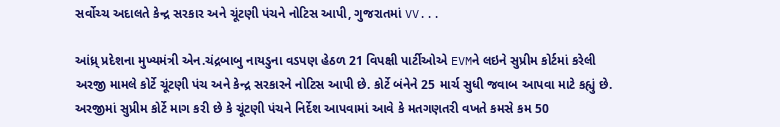સર્વોચ્ચ અદાલતે કેન્દ્ર સરકાર અને ચૂંટણી પંચને નોટિસ આપી, ગુજરાતમાં VV...

આંધ્ર્ પ્રદેશના મુખ્યમંત્રી એન.ચંદ્રબાબુ નાયડુના વડપણ હેઠળ 21 વિપક્ષી પાર્ટીઓએ EVMને લઇને સુપ્રીમ કોર્ટમાં કરેલી અરજી મામલે કોર્ટે ચૂંટણી પંચ અને કેન્દ્ર સરકારને નોટિસ આપી છે. કોર્ટે બંનેને 25 માર્ચ સુધી જવાબ આપવા માટે કહ્યું છે. અરજીમાં સુપ્રીમ કોર્ટે માગ કરી છે કે ચૂંટણી પંચને નિર્દેશ આપવામાં આવે કે મતગણતરી વખતે કમસે કમ 50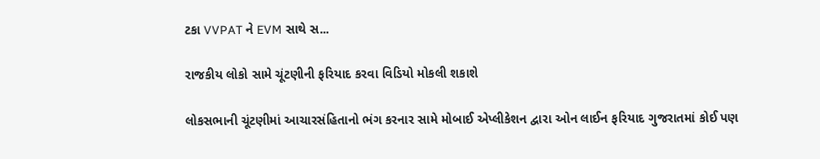ટકા VVPAT ને EVM સાથે સ...

રાજકીય લોકો સામે ચૂંટણીની ફરિયાદ કરવા વિડિયો મોકલી શકાશે

લોકસભાની ચૂંટણીમાં આચારસંહિતાનો ભંગ કરનાર સામે મોબાઈ એપ્લીકેશન દ્વારા ઓન લાઈન ફરિયાદ ગુજરાતમાં કોઈ પણ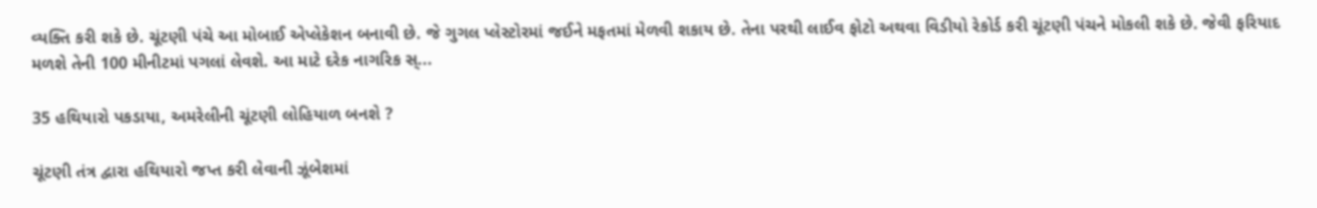વ્યક્તિ કરી શકે છે. ચૂંટણી પંચે આ મોબાઈ એપ્લેકેશન બનાવી છે. જે ગુગલ પ્લેસ્ટોરમાં જઈને મફતમાં મેળવી શકાય છે. તેના પરથી લાઈવ ફોટો અથવા વિડીયો રેકોર્ડ કરી ચૂંટણી પંચને મોકલી શકે છે. જેવી ફરિયાદ મળશે તેની 100 મીનીટમાં પગલાં લેવશે. આ માટે દરેક નાગરિક સ્...

35 હથિયારો પકડાયા, અમરેલીની ચૂંટણી લોહિયાળ બનશે ?

ચૂંટણી તંત્ર દ્વારા હથિયારો જપ્ત કરી લેવાની ઝૂંબેશમાં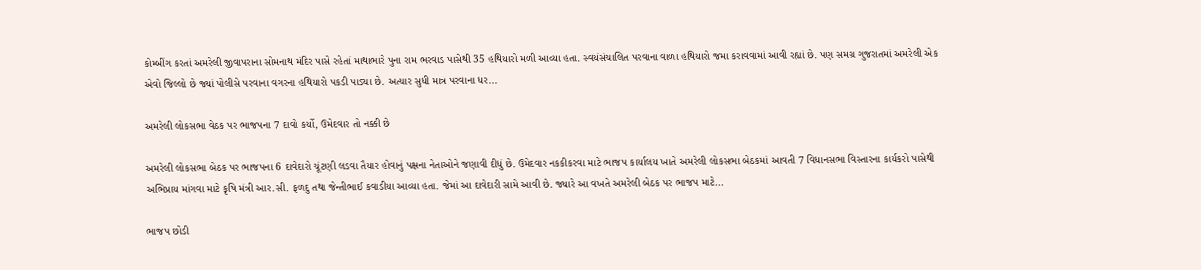કોમ્બીંગ કરતાં અમરેલી જીવાપરાના સોમનાથ મંદિર પાસે રહેતાં માથાભારે પુના રામ ભરવાડ પાસેથી 35 હથિયારો મળી આવ્યા હતા. સ્વયંસંચાલિત પરવાના વાળા હથિયારો જમા કરાવવામાં આવી રહ્યાં છે. પણ સમગ્ર ગુજરાતમાં અમરેલી એક એવો જિલ્લો છે જ્યાં પોલીસે પરવાના વગરના હથિયારો પકડી પાડ્યા છે. અત્યાર સુધી માત્ર પરવાના ધર...

અમરેલી લોકસભા વેઠક પર ભાજપના 7 દાવો કર્યો, ઉમેદવાર તો નક્કી છે

અમરેલી લોકસભા બેઠક પર ભાજપના 6 દાવેદારો ચૂંટણી લડવા તૈયાર હોવાનું પક્ષના નેતાઓને જણાવી દીધું છે. ઉમેદવાર નકકીકરવા માટે ભાજપ કાર્યાલય ખાતે અમરેલી લોકસભા બેઠકમાં આવતી 7 વિધાનસભા વિસ્‍તારના કાર્યકરો પાસેથી અભિપ્રાય માંગવા માટે કૃષિ મંત્રી આર.સી. ફળદુ તથા જેન્‍તીભાઈ કવાડીયા આવ્યા હતા. જેમાં આ દાવેદારી સામે આવી છે. જ્યારે આ વખતે અમરેલી બેઠક પર ભાજપ માટે...

ભાજપ છોડી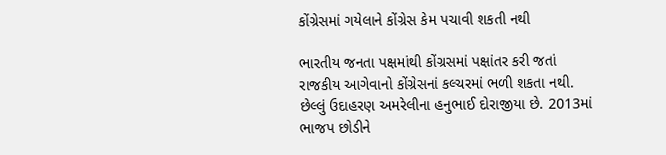કોંગ્રેસમાં ગયેલાને કોંગ્રેસ કેમ પચાવી શકતી નથી

ભારતીય જનતા પક્ષમાંથી કોંગ્રસમાં પક્ષાંતર કરી જતાં રાજકીય આગેવાનો કોંગ્રેસનાં કલ્‍ચરમાં ભળી શકતા નથી. છેલ્લું ઉદાહરણ અમરેલીના હનુભાઈ દોરાજીયા છે. 2013માં ભાજપ છોડીને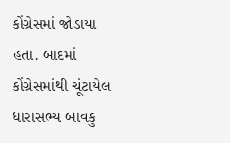કોંગ્રેસમાં જોડાયા હતા. બાદમાં કોંગ્રેસમાંથી ચૂંટાયેલ ધારાસભ્‍ય બાવકુ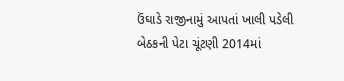ઉંઘાડે રાજીનામું આપતાં ખાલી પડેલી બેઠકની પેટા ચૂંટણી 2014માં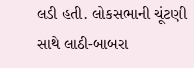લડી હતી. લોકસભાની ચૂંટણી સાથે લાઠી-બાબરા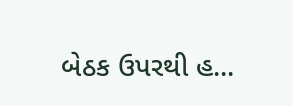બેઠક ઉપરથી હ...